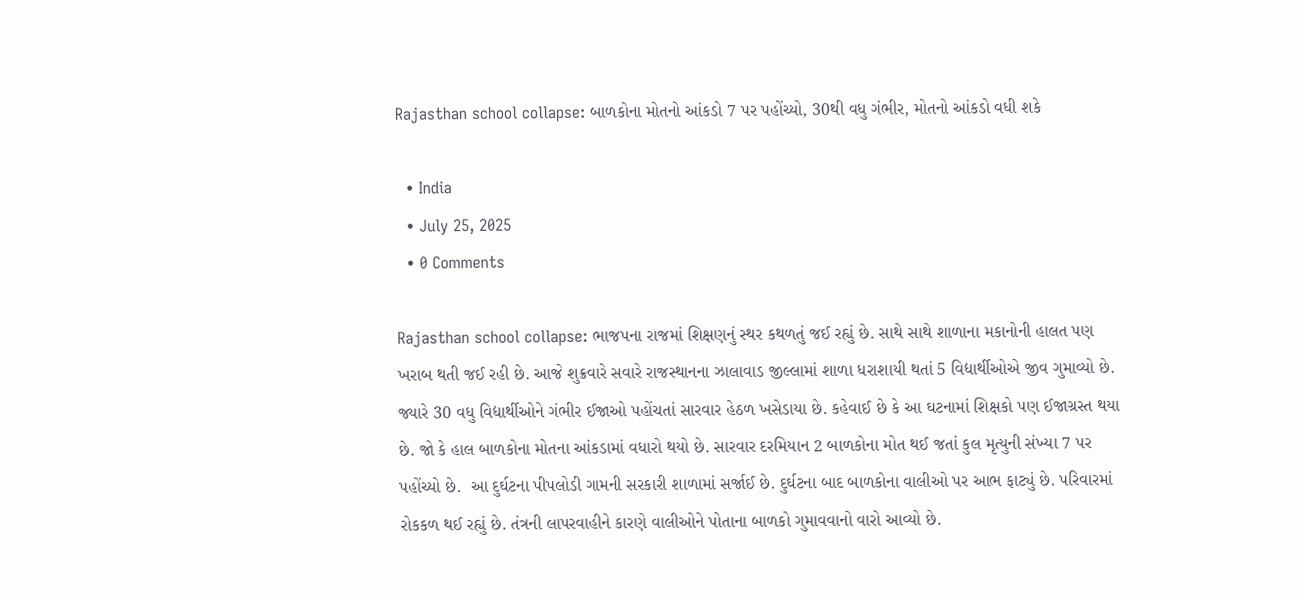Rajasthan school collapse: બાળકોના મોતનો આંકડો 7 પર પહોંચ્યો, 30થી વધુ ગંભીર, મોતનો આંકડો વધી શકે

  • India
  • July 25, 2025
  • 0 Comments

Rajasthan school collapse: ભાજપના રાજમાં શિક્ષણનું સ્થર કથળતું જઈ રહ્યું છે. સાથે સાથે શાળાના મકાનોની હાલત પણ ખરાબ થતી જઈ રહી છે. આજે શુક્રવારે સવારે રાજસ્થાનના ઝાલાવાડ જીલ્લામાં શાળા ધરાશાયી થતાં 5 વિદ્યાર્થીઓએ જીવ ગુમાવ્યો છે. જ્યારે 30 વધુ વિદ્યાર્થીઓને ગંભીર ઈજાઓ પહોંચતાં સારવાર હેઠળ ખસેડાયા છે. કહેવાઈ છે કે આ ઘટનામાં શિક્ષકો પણ ઈજાગ્રસ્ત થયા છે. જો કે હાલ બાળકોના મોતના આંકડામાં વધારો થયો છે. સારવાર દરમિયાન 2 બાળકોના મોત થઈ જતાં કુલ મૃત્યુની સંખ્યા 7 પર પહોંચ્યો છે.  આ દુર્ઘટના પીપલોડી ગામની સરકારી શાળામાં સર્જાઈ છે. દુર્ઘટના બાદ બાળકોના વાલીઓ પર આભ ફાટ્યું છે. પરિવારમાં રોકકળ થઈ રહ્યું છે. તંત્રની લાપરવાહીને કારણે વાલીઓને પોતાના બાળકો ગુમાવવાનો વારો આવ્યો છે.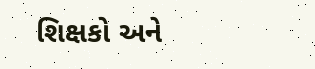શિક્ષકો અને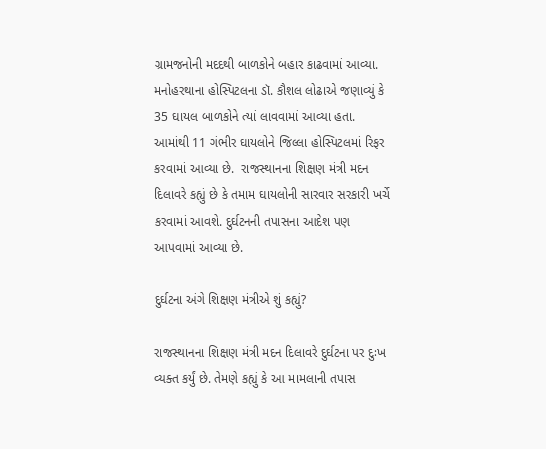ગ્રામજનોની મદદથી બાળકોને બહાર કાઢવામાં આવ્યા. મનોહરથાના હોસ્પિટલના ડૉ. કૌશલ લોઢાએ જણાવ્યું કે 35 ઘાયલ બાળકોને ત્યાં લાવવામાં આવ્યા હતા. આમાંથી 11 ગંભીર ઘાયલોને જિલ્લા હોસ્પિટલમાં રિફર કરવામાં આવ્યા છે.  રાજસ્થાનના શિક્ષણ મંત્રી મદન દિલાવરે કહ્યું છે કે તમામ ઘાયલોની સારવાર સરકારી ખર્ચે કરવામાં આવશે. દુર્ઘટનની તપાસના આદેશ પણ આપવામાં આવ્યા છે.

દુર્ઘટના અંગે શિક્ષણ મંત્રીએ શું કહ્યું?

રાજસ્થાનના શિક્ષણ મંત્રી મદન દિલાવરે દુર્ઘટના પર દુઃખ વ્યક્ત કર્યું છે. તેમણે કહ્યું કે આ મામલાની તપાસ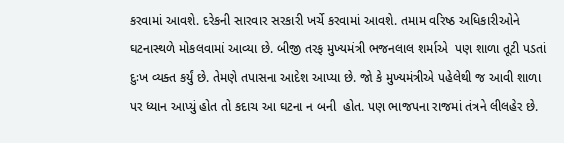કરવામાં આવશે. દરેકની સારવાર સરકારી ખર્ચે કરવામાં આવશે. તમામ વરિષ્ઠ અધિકારીઓને ઘટનાસ્થળે મોકલવામાં આવ્યા છે. બીજી તરફ મુખ્યમંત્રી ભજનલાલ શર્માએ  પણ શાળા તૂટી પડતાં   દુઃખ વ્યક્ત કર્યું છે. તેમણે તપાસના આદેશ આપ્યા છે. જો કે મુખ્યમંત્રીએ પહેલેથી જ આવી શાળા પર ધ્યાન આપ્યું હોત તો કદાચ આ ઘટના ન બની  હોત. પણ ભાજપના રાજમાં તંત્રને લીલહેર છે.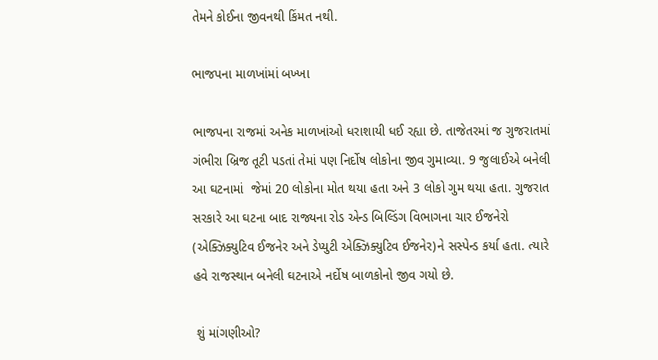તેમને કોઈના જીવનથી કિંમત નથી.

ભાજપના માળખાંમાં બખ્ખા

ભાજપના રાજમાં અનેક માળખાંઓ ધરાશાયી ધઈ રહ્યા છે. તાજેતરમાં જ ગુજરાતમાં ગંભીરા બ્રિજ તૂટી પડતાં તેમાં પણ નિર્દોષ લોકોના જીવ ગુમાવ્યા. 9 જુલાઈએ બનેલી આ ઘટનામાં  જેમાં 20 લોકોના મોત થયા હતા અને 3 લોકો ગુમ થયા હતા. ગુજરાત સરકારે આ ઘટના બાદ રાજ્યના રોડ એન્ડ બિલ્ડિંગ વિભાગના ચાર ઈજનેરો (એક્ઝિક્યુટિવ ઈજનેર અને ડેપ્યુટી એક્ઝિક્યુટિવ ઈજનેર)ને સસ્પેન્ડ કર્યા હતા. ત્યારે હવે રાજસ્થાન બનેલી ઘટનાએ નર્દોષ બાળકોનો જીવ ગયો છે.

 શું માંગણીઓ?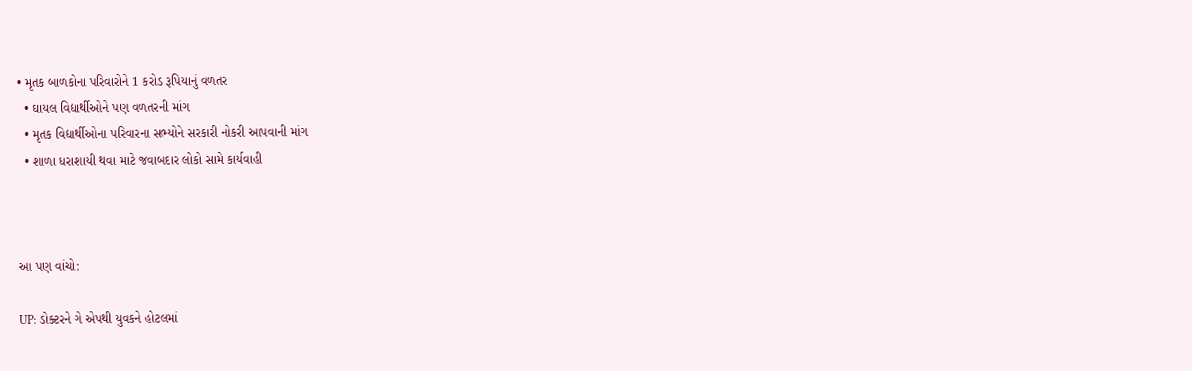• મૃતક બાળકોના પરિવારોને 1 કરોડ રૂપિયાનું વળતર
  • ઘાયલ વિદ્યાર્થીઓને પણ વળતરની માંગ
  • મૃતક વિદ્યાર્થીઓના પરિવારના સભ્યોને સરકારી નોકરી આપવાની માંગ
  • શાળા ધરાશાયી થવા માટે જવાબદાર લોકો સામે કાર્યવાહી



આ પણ વાંચો:

UP: ડોક્ટરને ગે એપથી યુવકને હોટલમાં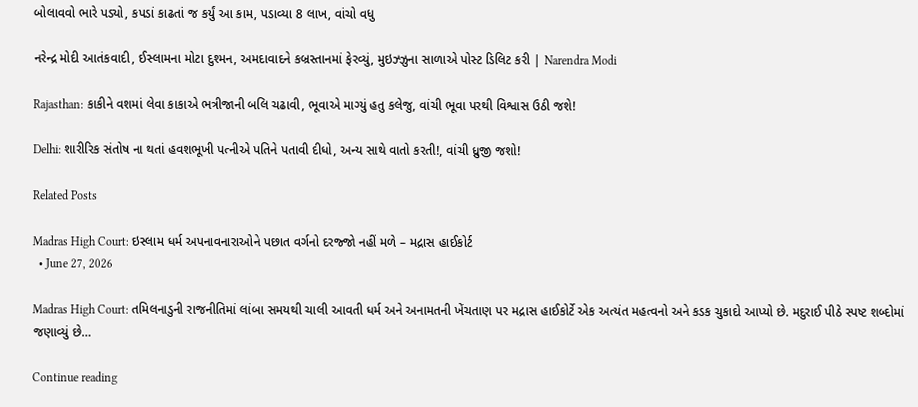બોલાવવો ભારે પડ્યો, કપડાં કાઢતાં જ કર્યું આ કામ, પડાવ્યા 8 લાખ, વાંચો વધુ

નરેન્દ્ર મોદી આતંકવાદી, ઈસ્લામના મોટા દુશ્મન, અમદાવાદને કબ્રસ્તાનમાં ફેરવ્યું, મુઇઝ્ઝુના સાળાએ પોસ્ટ ડિલિટ કરી | Narendra Modi

Rajasthan: કાકીને વશમાં લેવા કાકાએ ભત્રીજાની બલિ ચઢાવી, ભૂવાએ માગ્યું હતુ કલેજુ, વાંચી ભૂવા પરથી વિશ્વાસ ઉઠી જશે!

Delhi: શારીરિક સંતોષ ના થતાં હવશભૂખી પત્નીએ પતિને પતાવી દીધો, અન્ય સાથે વાતો કરતી!, વાંચી ધ્રુજી જશો!

Related Posts

Madras High Court: ઇસ્લામ ધર્મ અપનાવનારાઓને પછાત વર્ગનો દરજ્જો નહીં મળે – મદ્રાસ હાઈકોર્ટ
  • June 27, 2026

Madras High Court: તમિલનાડુની રાજનીતિમાં લાંબા સમયથી ચાલી આવતી ધર્મ અને અનામતની ખેંચતાણ પર મદ્રાસ હાઈકોર્ટે એક અત્યંત મહત્વનો અને કડક ચુકાદો આપ્યો છે. મદુરાઈ પીઠે સ્પષ્ટ શબ્દોમાં જણાવ્યું છે…

Continue reading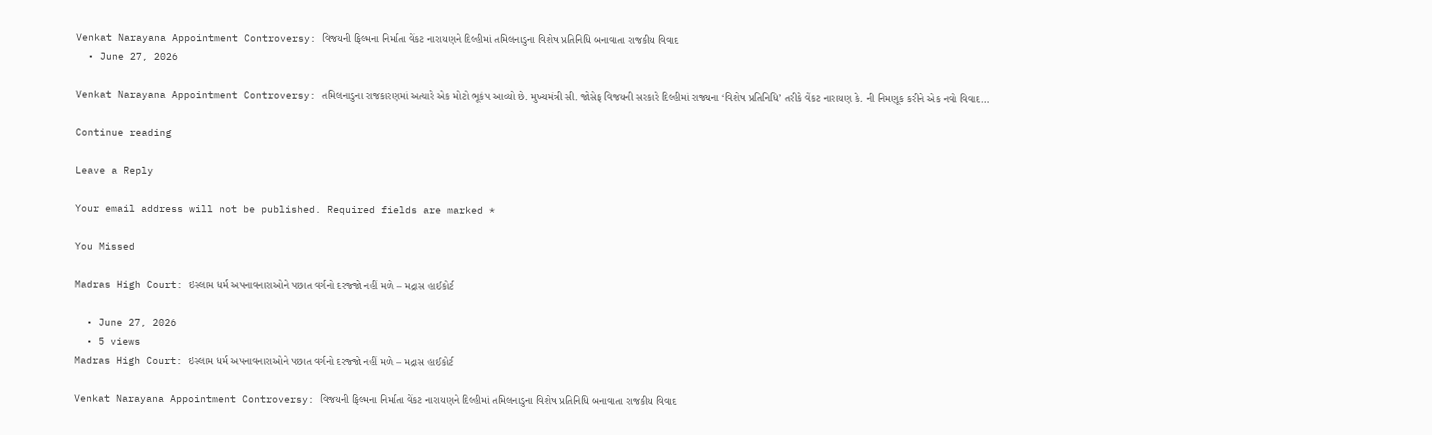Venkat Narayana Appointment Controversy: વિજયની ફિલ્મના નિર્માતા વેંકટ નારાયણને દિલ્હીમાં તમિલનાડુના વિશેષ પ્રતિનિધિ બનાવાતા રાજકીય વિવાદ
  • June 27, 2026

Venkat Narayana Appointment Controversy: તમિલનાડુના રાજકારણમાં અત્યારે એક મોટો ભૂકંપ આવ્યો છે. મુખ્યમંત્રી સી. જોસેફ વિજયની સરકારે દિલ્હીમાં રાજ્યના ‘વિશેષ પ્રતિનિધિ’ તરીકે વેંકટ નારાયણ કે. ની નિમણૂક કરીને એક નવો વિવાદ…

Continue reading

Leave a Reply

Your email address will not be published. Required fields are marked *

You Missed

Madras High Court: ઇસ્લામ ધર્મ અપનાવનારાઓને પછાત વર્ગનો દરજ્જો નહીં મળે – મદ્રાસ હાઈકોર્ટ

  • June 27, 2026
  • 5 views
Madras High Court: ઇસ્લામ ધર્મ અપનાવનારાઓને પછાત વર્ગનો દરજ્જો નહીં મળે – મદ્રાસ હાઈકોર્ટ

Venkat Narayana Appointment Controversy: વિજયની ફિલ્મના નિર્માતા વેંકટ નારાયણને દિલ્હીમાં તમિલનાડુના વિશેષ પ્રતિનિધિ બનાવાતા રાજકીય વિવાદ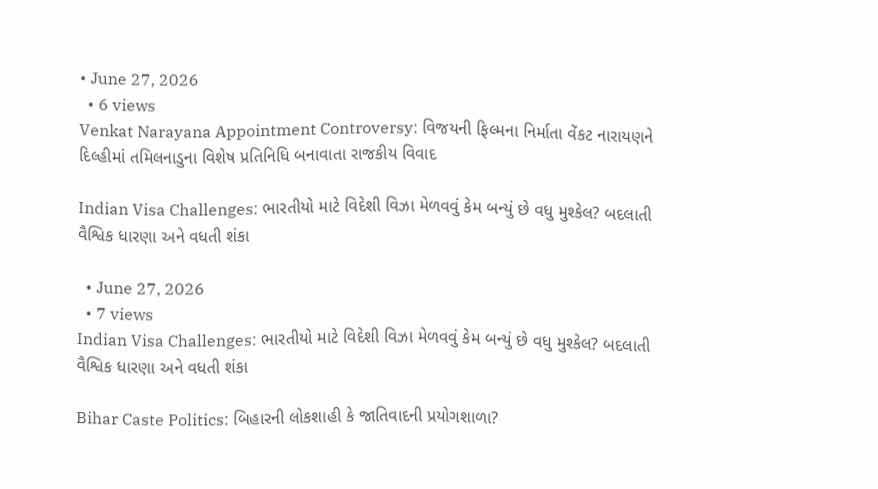• June 27, 2026
  • 6 views
Venkat Narayana Appointment Controversy: વિજયની ફિલ્મના નિર્માતા વેંકટ નારાયણને દિલ્હીમાં તમિલનાડુના વિશેષ પ્રતિનિધિ બનાવાતા રાજકીય વિવાદ

Indian Visa Challenges: ભારતીયો માટે વિદેશી વિઝા મેળવવું કેમ બન્યું છે વધુ મુશ્કેલ? બદલાતી વૈશ્વિક ધારણા અને વધતી શંકા

  • June 27, 2026
  • 7 views
Indian Visa Challenges: ભારતીયો માટે વિદેશી વિઝા મેળવવું કેમ બન્યું છે વધુ મુશ્કેલ? બદલાતી વૈશ્વિક ધારણા અને વધતી શંકા

Bihar Caste Politics: બિહારની લોકશાહી કે જાતિવાદની પ્રયોગશાળા?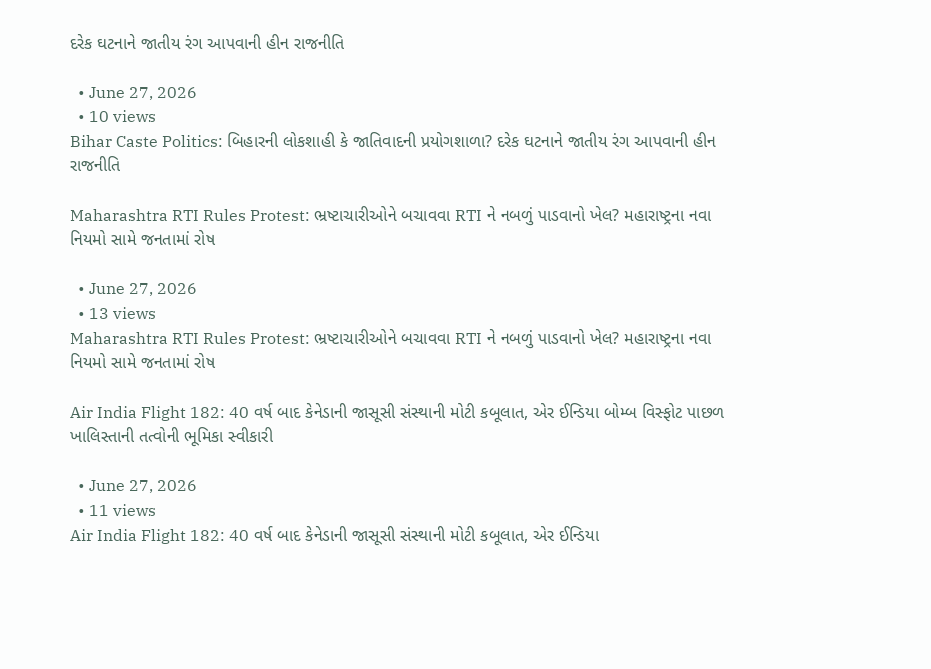દરેક ઘટનાને જાતીય રંગ આપવાની હીન રાજનીતિ

  • June 27, 2026
  • 10 views
Bihar Caste Politics: બિહારની લોકશાહી કે જાતિવાદની પ્રયોગશાળા? દરેક ઘટનાને જાતીય રંગ આપવાની હીન રાજનીતિ

Maharashtra RTI Rules Protest: ભ્રષ્ટાચારીઓને બચાવવા RTI ને નબળું પાડવાનો ખેલ? મહારાષ્ટ્રના નવા નિયમો સામે જનતામાં રોષ

  • June 27, 2026
  • 13 views
Maharashtra RTI Rules Protest: ભ્રષ્ટાચારીઓને બચાવવા RTI ને નબળું પાડવાનો ખેલ? મહારાષ્ટ્રના નવા નિયમો સામે જનતામાં રોષ

Air India Flight 182: 40 વર્ષ બાદ કેનેડાની જાસૂસી સંસ્થાની મોટી કબૂલાત, એર ઈન્ડિયા બોમ્બ વિસ્ફોટ પાછળ ખાલિસ્તાની તત્વોની ભૂમિકા સ્વીકારી

  • June 27, 2026
  • 11 views
Air India Flight 182: 40 વર્ષ બાદ કેનેડાની જાસૂસી સંસ્થાની મોટી કબૂલાત, એર ઈન્ડિયા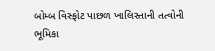બોમ્બ વિસ્ફોટ પાછળ ખાલિસ્તાની તત્વોની ભૂમિકા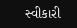સ્વીકારી